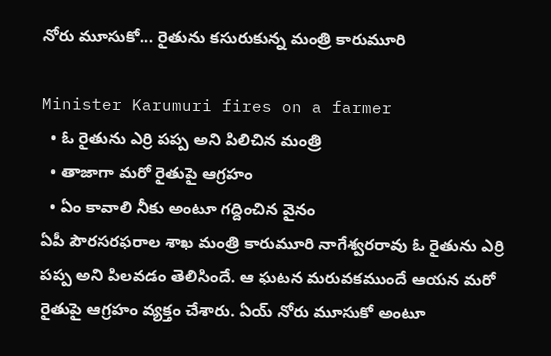నోరు మూసుకో... రైతును కసురుకున్న మంత్రి కారుమూరి

Minister Karumuri fires on a farmer
  • ఓ రైతును ఎర్రి పప్ప అని పిలిచిన మంత్రి
  • తాజాగా మరో రైతుపై ఆగ్రహం
  • ఏం కావాలి నీకు అంటూ గద్దించిన వైనం
ఏపీ పౌరసరఫరాల శాఖ మంత్రి కారుమూరి నాగేశ్వరరావు ఓ రైతును ఎర్రి పప్ప అని పిలవడం తెలిసిందే. ఆ ఘటన మరువకముందే ఆయన మరో రైతుపై ఆగ్రహం వ్యక్తం చేశారు. ఏయ్ నోరు మూసుకో అంటూ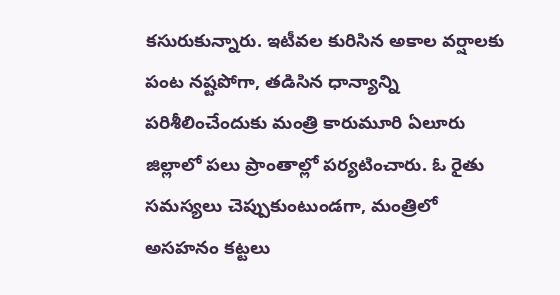కసురుకున్నారు. ఇటీవల కురిసిన అకాల వర్షాలకు పంట నష్టపోగా, తడిసిన ధాన్యాన్ని పరిశీలించేందుకు మంత్రి కారుమూరి ఏలూరు జిల్లాలో పలు ప్రాంతాల్లో పర్యటించారు. ఓ రైతు సమస్యలు చెప్పుకుంటుండగా, మంత్రిలో అసహనం కట్టలు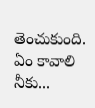తెంచుకుంది. ఏం కావాలి నీకు...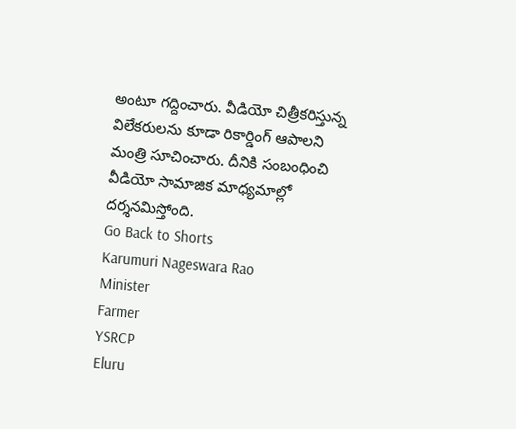అంటూ గద్దించారు. వీడియో చిత్రీకరిస్తున్న విలేకరులను కూడా రికార్డింగ్ ఆపాలని మంత్రి సూచించారు. దీనికి సంబంధించి వీడియో సామాజిక మాధ్యమాల్లో దర్శనమిస్తోంది.
Go Back to Shorts
Karumuri Nageswara Rao
Minister
Farmer
YSRCP
Eluru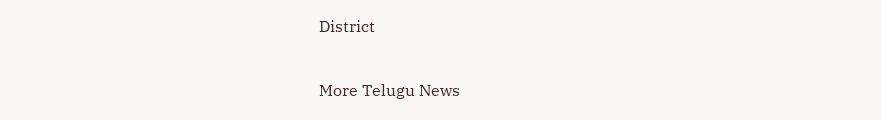District

More Telugu News